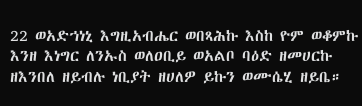22 ወአድኀነኒ እግዚአብሔር ወበጻሕኩ እስከ ዮም ወቆምኩ እንዘ እነግር ለንኡስ ወለዐቢይ ወአልቦ ባዕድ ዘመሀርኩ ዘእንበለ ዘይብሉ ነቢያት ዘሀለዎ ይኩን ወሙሴሂ ዘይቤ።